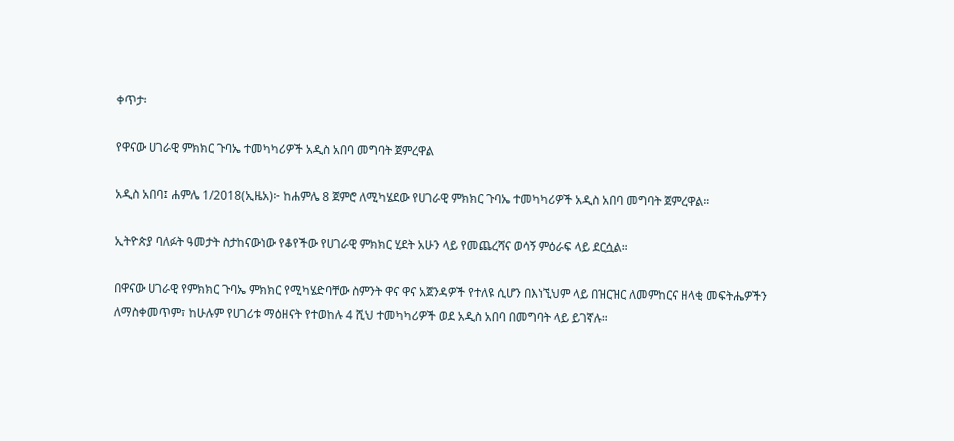ቀጥታ፡

የዋናው ሀገራዊ ምክክር ጉባኤ ተመካካሪዎች አዲስ አበባ መግባት ጀምረዋል

አዲስ አበባ፤ ሐምሌ 1/2018(ኢዜአ)፦ ከሐምሌ 8 ጀምሮ ለሚካሄደው የሀገራዊ ምክክር ጉባኤ ተመካካሪዎች አዲስ አበባ መግባት ጀምረዋል።

ኢትዮጵያ ባለፉት ዓመታት ስታከናውነው የቆየችው የሀገራዊ ምክክር ሂደት አሁን ላይ የመጨረሻና ወሳኝ ምዕራፍ ላይ ደርሷል።

በዋናው ሀገራዊ የምክክር ጉባኤ ምክክር የሚካሄድባቸው ስምንት ዋና ዋና አጀንዳዎች የተለዩ ሲሆን በእነኚህም ላይ በዝርዝር ለመምከርና ዘላቂ መፍትሔዎችን ለማስቀመጥም፣ ከሁሉም የሀገሪቱ ማዕዘናት የተወከሉ 4 ሺህ ተመካካሪዎች ወደ አዲስ አበባ በመግባት ላይ ይገኛሉ።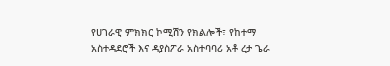የሀገራዊ ምክክር ኮሚሽን የክልሎች፣ የከተማ አስተዳደሮች እና ዳያስፖራ አስተባባሪ አቶ ረታ ጌራ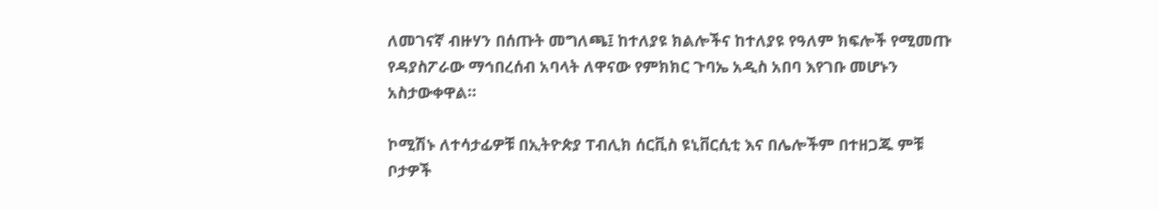ለመገናኛ ብዙሃን በሰጡት መግለጫ፤ ከተለያዩ ክልሎችና ከተለያዩ የዓለም ክፍሎች የሚመጡ የዳያስፖራው ማኅበረሰብ አባላት ለዋናው የምክክር ጉባኤ አዲስ አበባ እየገቡ መሆኑን አስታውቀዋል።

ኮሚሽኑ ለተሳታፊዎቹ በኢትዮጵያ ፐብሊክ ሰርቪስ ዩኒቨርሲቲ እና በሌሎችም በተዘጋጁ ምቹ ቦታዎች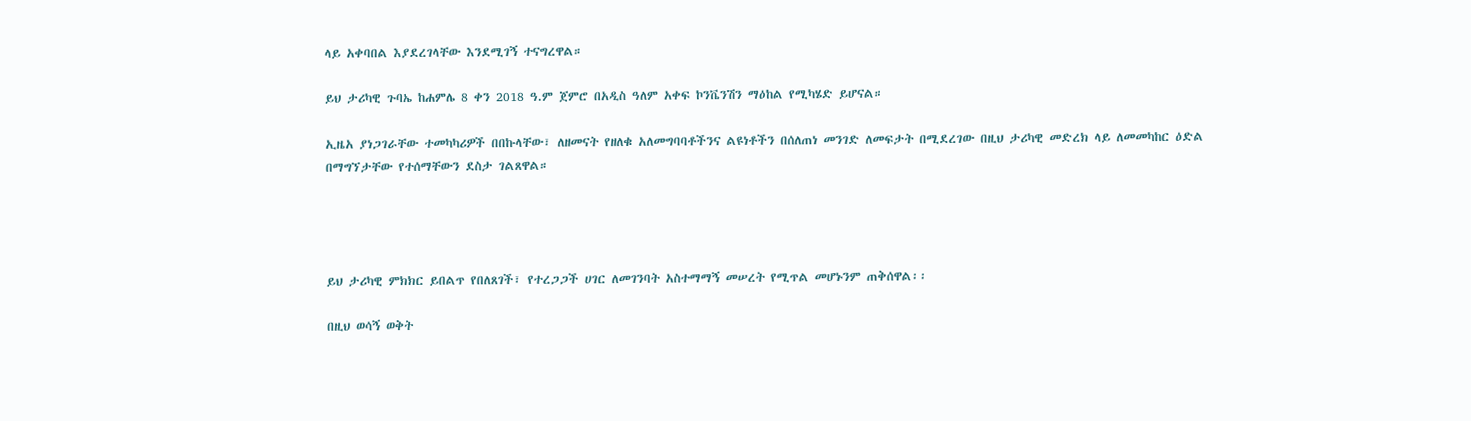ላይ አቀባበል እያደረገላቸው እንደሚገኝ ተናግረዋል።

ይህ ታሪካዊ ጉባኤ ከሐምሌ 8 ቀን 2018 ዓ.ም ጀምሮ በአዲስ ዓለም አቀፍ ኮንቬንሽን ማዕከል የሚካሄድ ይሆናል።

ኢዜአ ያነጋገራቸው ተመካካሪዎች በበኩላቸው፣ ለዘመናት የዘለቁ አለመግባባቶችንና ልዩነቶችን በሰለጠነ መንገድ ለመፍታት በሚደረገው በዚህ ታሪካዊ መድረክ ላይ ለመመካከር ዕድል በማግኘታቸው የተሰማቸውን ደስታ ገልጸዋል።




ይህ ታሪካዊ ምክክር ይበልጥ የበለጸገች፣ የተረጋጋች ሀገር ለመገንባት አስተማማኝ መሠረት የሚጥል መሆኑንም ጠቅሰዋል፡፡

በዚህ ወሳኝ ወቅት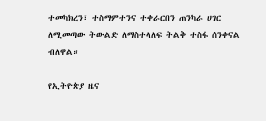ተመካክረን፣ ተስማምተንና ተቀራርበን ጠንካራ ሀገር ለሚመጣው ትውልድ ለማስተላለፍ ትልቅ ተስፋ ሰንቀናል ብለዋል።

የኢትዮጵያ ዜና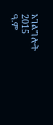አገልግሎት
2015
ዓ.ም